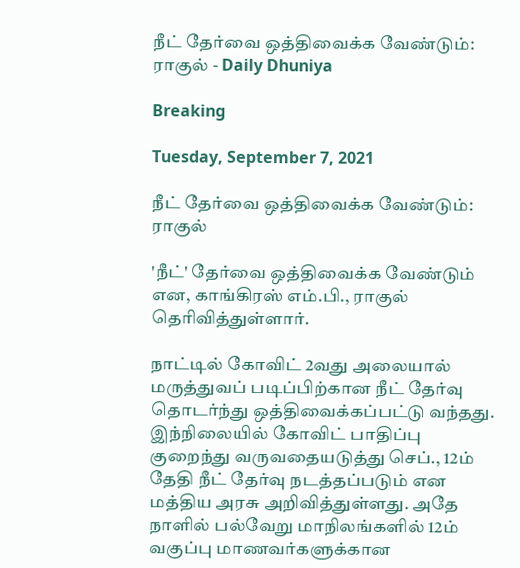நீட் தேர்வை ஒத்திவைக்க வேண்டும்: ராகுல் - Daily Dhuniya

Breaking

Tuesday, September 7, 2021

நீட் தேர்வை ஒத்திவைக்க வேண்டும்: ராகுல்

'நீட்' தேர்வை ஒத்திவைக்க வேண்டும் என, காங்கிரஸ் எம்.பி., ராகுல் தெரிவித்துள்ளார்.

நாட்டில் கோவிட் 2வது அலையால் மருத்துவப் படிப்பிற்கான நீட் தேர்வு தொடர்ந்து ஒத்திவைக்கப்பட்டு வந்தது. இந்நிலையில் கோவிட் பாதிப்பு குறைந்து வருவதையடுத்து செப்., 12ம் தேதி நீட் தேர்வு நடத்தப்படும் என மத்திய அரசு அறிவித்துள்ளது. அதே நாளில் பல்வேறு மாநிலங்களில் 12ம் வகுப்பு மாணவர்களுக்கான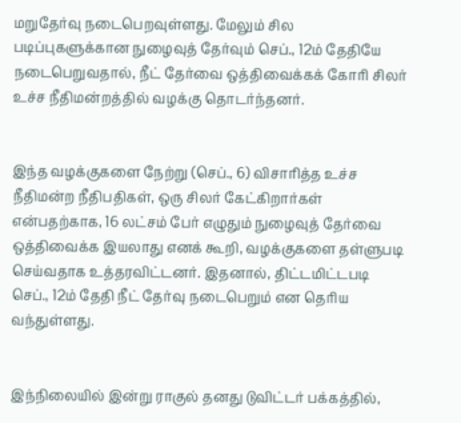மறுதேர்வு நடைபெறவுள்ளது. மேலும் சில படிப்புகளுக்கான நுழைவுத் தேர்வும் செப்., 12ம் தேதியே நடைபெறுவதால், நீட் தேர்வை ஒத்திவைக்கக் கோரி சிலர் உச்ச நீதிமன்றத்தில் வழக்கு தொடர்ந்தனர்.


இந்த வழக்குகளை நேற்று (செப்., 6) விசாரித்த உச்ச நீதிமன்ற நீதிபதிகள், ஒரு சிலர் கேட்கிறார்கள் என்பதற்காக, 16 லட்சம் பேர் எழுதும் நுழைவுத் தேர்வை ஒத்திவைக்க இயலாது எனக் கூறி, வழக்குகளை தள்ளுபடி செய்வதாக உத்தரவிட்டனர். இதனால், திட்டமிட்டபடி செப்., 12ம் தேதி நீட் தேர்வு நடைபெறும் என தெரிய வந்துள்ளது.


இந்நிலையில் இன்று ராகுல் தனது டுவிட்டர் பக்கத்தில்,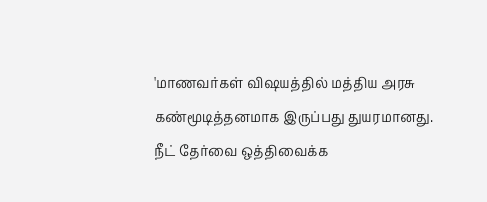'மாணவர்கள் விஷயத்தில் மத்திய அரசு கண்மூடித்தனமாக இருப்பது துயரமானது. நீட் தேர்வை ஒத்திவைக்க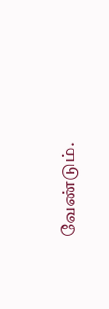வேண்டும்.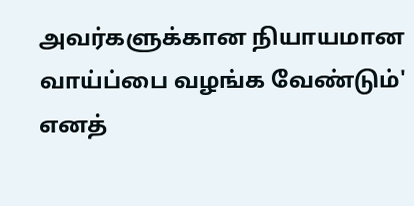அவர்களுக்கான நியாயமான வாய்ப்பை வழங்க வேண்டும்' எனத்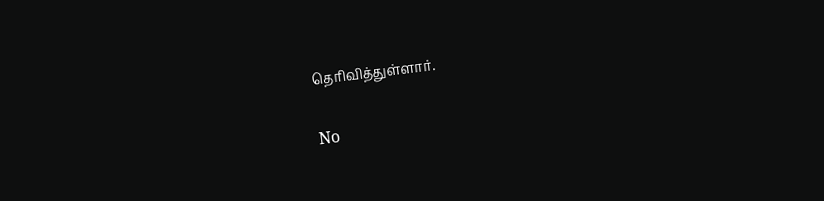தெரிவித்துள்ளார்.

No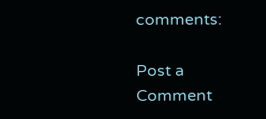comments:

Post a Comment